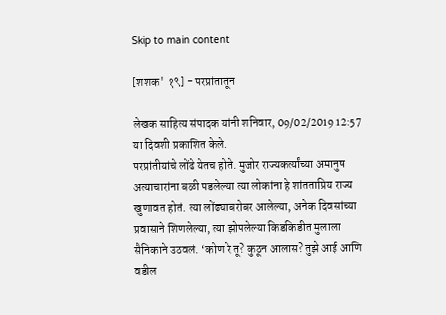Skip to main content

[शशक' १९] - परप्रांतातून

लेखक साहित्य संपादक यांनी शनिवार, 09/02/2019 12:57 या दिवशी प्रकाशित केले.
परप्रांतीयांचे लोंढे येतच होते. मुजोर राज्यकर्त्यांच्या अमानुष अत्याचारांना बळी पडलेल्या त्या लोकांना हे शांतताप्रिय राज्य खुणावत होतं. त्या लोंढ्याबरोबर आलेल्या, अनेक दिवसांच्या प्रवासाने शिणलेल्या, त्या झोपलेल्या किडकिडीत मुलाला सैनिकाने उठवलं. ‘कोण रे तू? कुठून आलास? तुझे आई आणि वडील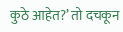कुठे आहेत?’ तो दचकून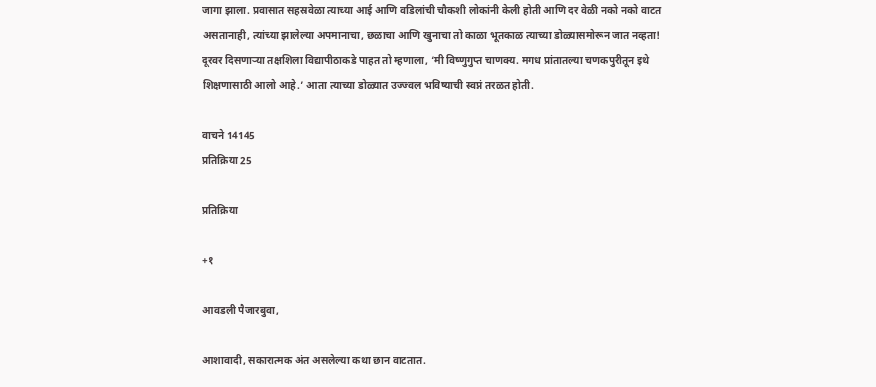जागा झाला. प्रवासात सहस्रवेळा त्याच्या आई आणि वडिलांची चौकशी लोकांनी केली होती आणि दर वेळी नको नको वाटत असतानाही, त्यांच्या झालेल्या अपमानाचा, छळाचा आणि खुनाचा तो काळा भूतकाळ त्याच्या डोळ्यासमोरून जात नव्हता! दूरवर दिसणाऱ्या तक्षशिला विद्यापीठाकडे पाहत तो म्हणाला, ‘मी विष्णुगुप्त चाणक्य. मगध प्रांतातल्या चणकपुरीतून इथे शिक्षणासाठी आलो आहे.’ आता त्याच्या डोळ्यात उज्ज्वल भविष्याची स्वप्नं तरळत होती.

वाचने 14145
प्रतिक्रिया 25

प्रतिक्रिया

+१

आवडली पैजारबुवा,

आशावादी, सकारात्मक अंत असलेल्या कथा छान वाटतात.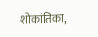शोकांतिका,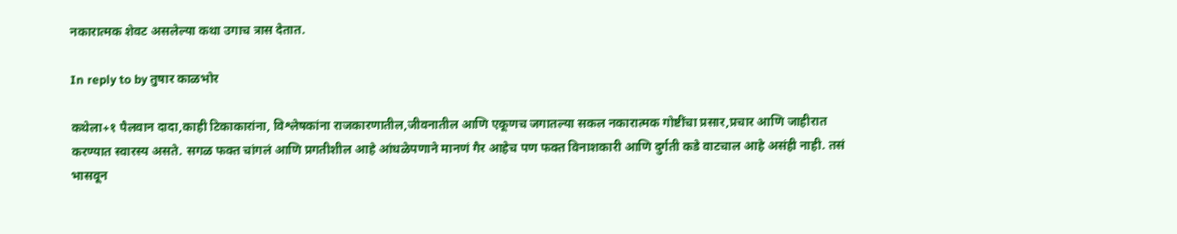नकारात्मक शेवट असलेल्या कथा उगाच त्रास देतात.

In reply to by तुषार काळभोर

कथेला+१ पैलवान दादा,काही टिकाकारांना, विश्लेषकांना राजकारणातील,जीवनातील आणि एकूणच जगातल्या सकल नकारात्मक गोष्टींचा प्रसार,प्रचार आणि जाहीरात करण्यात स्वारस्य असते. सगळ फक्त चांगलं आणि प्रगतीशील आहे आंधळेपणाने मानणं गैर आहेच पण फक्त विनाशकारी आणि दुर्गती कडे वाटचाल आहे असंही नाही. तसं भासवून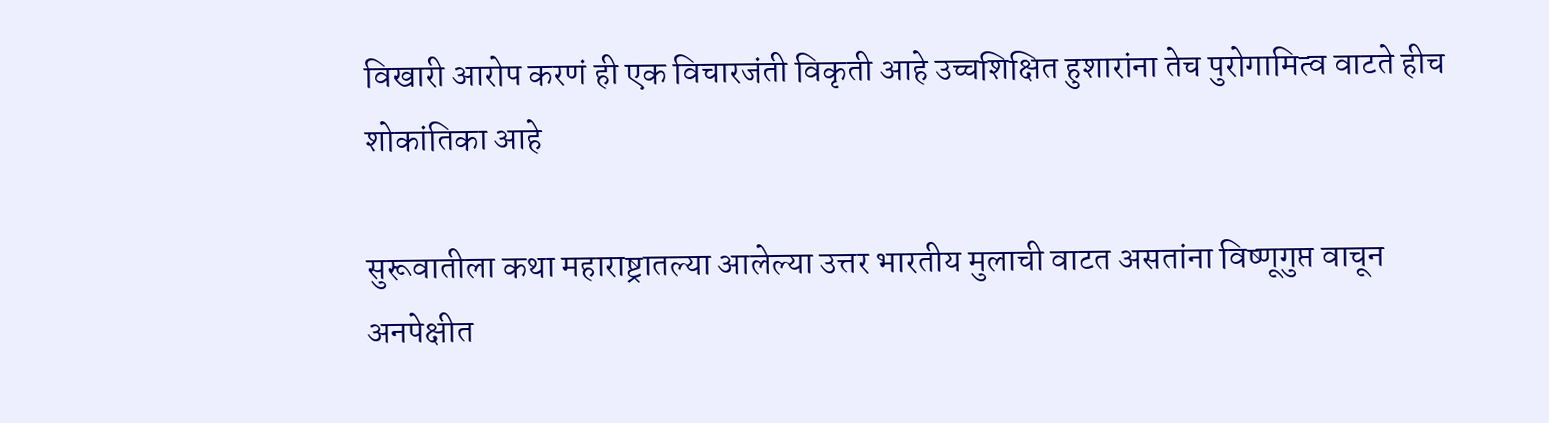विखारी आरोप करणं ही एक विचारजंती विकृती आहे उच्चशिक्षित हुशारांना तेच पुरोगामित्व वाटते हीच शोकांतिका आहे

सुरूवातीला कथा महाराष्ट्रातल्या आलेल्या उत्तर भारतीय मुलाची वाटत असतांना विष्णूगुप्त वाचून अनपेक्षीत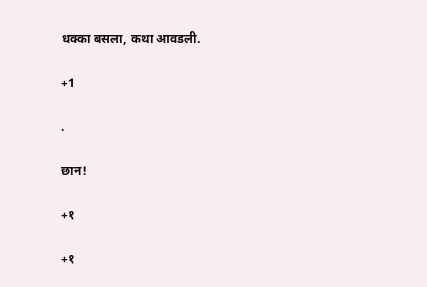धक्का बसला, कथा आवडली.

+1

.

छान!

+१

+१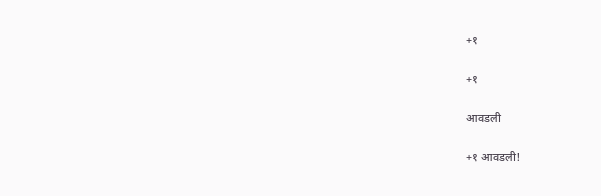+१

+१

आवडली

+१ आवडली!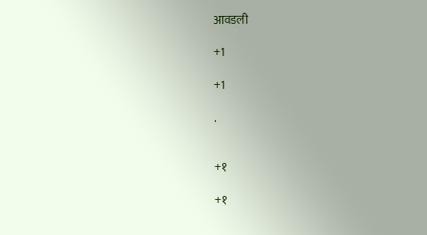आवडली

+1

+1

.


+१

+१